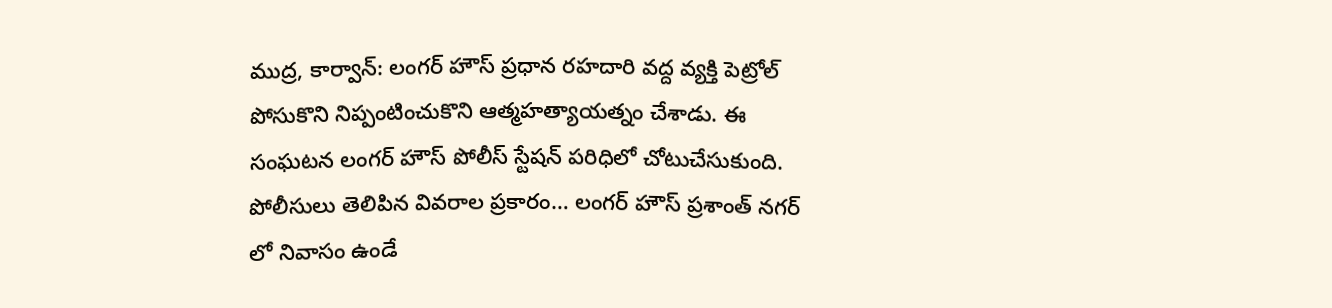ముద్ర, కార్వాన్: లంగర్ హౌస్ ప్రధాన రహదారి వద్ద వ్యక్తి పెట్రోల్ పోసుకొని నిప్పంటించుకొని ఆత్మహత్యాయత్నం చేశాడు. ఈ సంఘటన లంగర్ హౌస్ పోలీస్ స్టేషన్ పరిధిలో చోటుచేసుకుంది. పోలీసులు తెలిపిన వివరాల ప్రకారం… లంగర్ హౌస్ ప్రశాంత్ నగర్ లో నివాసం ఉండే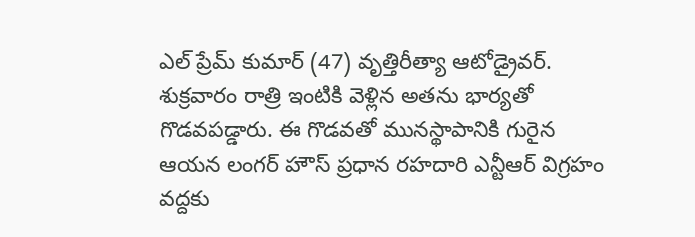ఎల్ ప్రేమ్ కుమార్ (47) వృత్తిరీత్యా ఆటోడ్రైవర్.
శుక్రవారం రాత్రి ఇంటికి వెళ్లిన అతను భార్యతో గొడవపడ్డారు. ఈ గొడవతో మునస్థాపానికి గురైన ఆయన లంగర్ హౌస్ ప్రధాన రహదారి ఎన్టీఆర్ విగ్రహం వద్దకు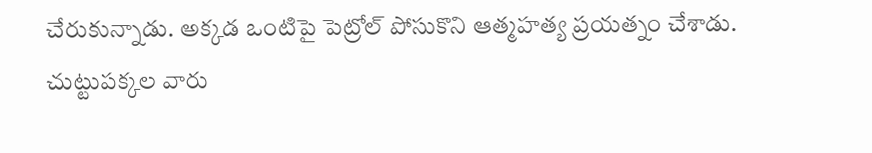చేరుకున్నాడు. అక్కడ ఒంటిపై పెట్రోల్ పోసుకొని ఆత్మహత్య ప్రయత్నం చేశాడు. చుట్టుపక్కల వారు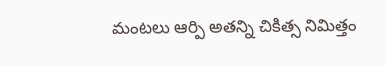మంటలు ఆర్పి అతన్ని చికిత్స నిమిత్తం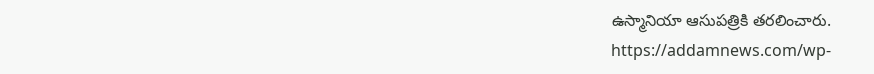ఉస్మానియా ఆసుపత్రికి తరలించారు.
https://addamnews.com/wp-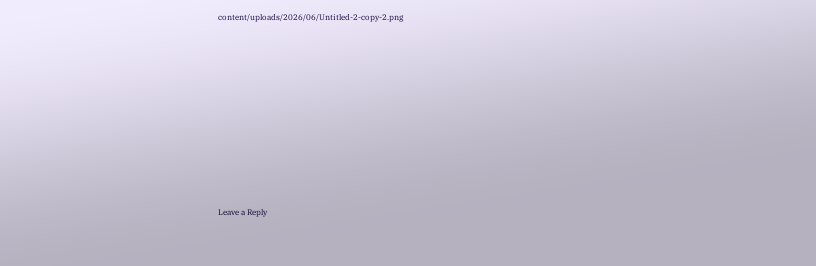content/uploads/2026/06/Untitled-2-copy-2.png












Leave a Reply